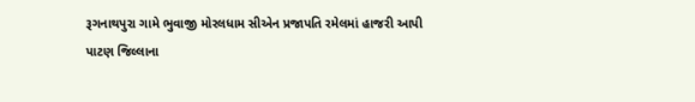રૂગનાથપુરા ગામે ભુવાજી મોરલધામ સીએન પ્રજાપતિ રમેલમાં હાજરી આપી
પાટણ જિલ્લાના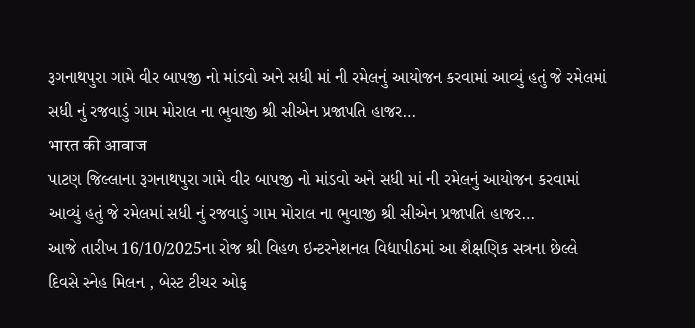રૂગનાથપુરા ગામે વીર બાપજી નો માંડવો અને સધી માં ની રમેલનું આયોજન કરવામાં આવ્યું હતું જે રમેલમાં સધી નું રજવાડું ગામ મોરાલ ના ભુવાજી શ્રી સીએન પ્રજાપતિ હાજર…
भारत की आवाज
પાટણ જિલ્લાના રૂગનાથપુરા ગામે વીર બાપજી નો માંડવો અને સધી માં ની રમેલનું આયોજન કરવામાં આવ્યું હતું જે રમેલમાં સધી નું રજવાડું ગામ મોરાલ ના ભુવાજી શ્રી સીએન પ્રજાપતિ હાજર…
આજે તારીખ 16/10/2025ના રોજ શ્રી વિહળ ઇન્ટરનેશનલ વિદ્યાપીઠમાં આ શૈક્ષણિક સત્રના છેલ્લે દિવસે સ્નેહ મિલન , બેસ્ટ ટીચર ઓફ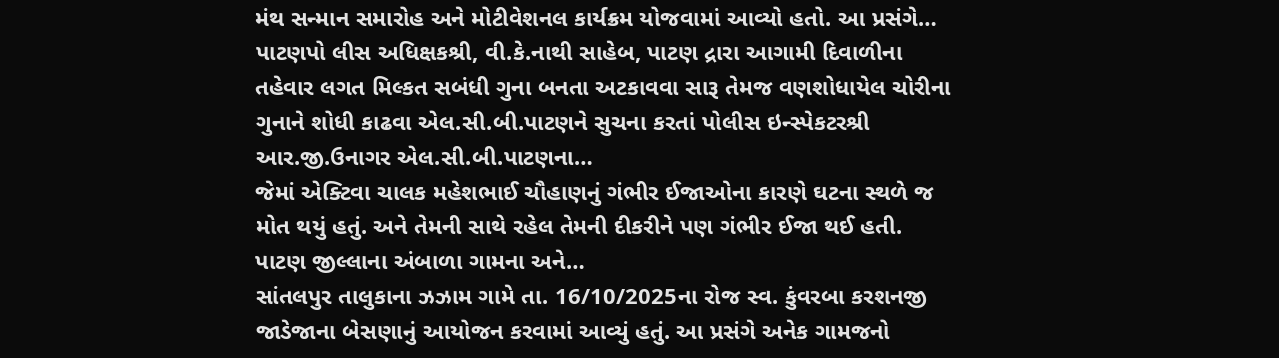મંથ સન્માન સમારોહ અને મોટીવેશનલ કાર્યક્રમ યોજવામાં આવ્યો હતો. આ પ્રસંગે…
પાટણપો લીસ અધિક્ષકશ્રી, વી.કે.નાથી સાહેબ, પાટણ દ્રારા આગામી દિવાળીના તહેવાર લગત મિલ્કત સબંધી ગુના બનતા અટકાવવા સારૂ તેમજ વણશોધાયેલ ચોરીના ગુનાને શોધી કાઢવા એલ.સી.બી.પાટણને સુચના કરતાં પોલીસ ઇન્સ્પેકટરશ્રી આર.જી.ઉનાગર એલ.સી.બી.પાટણના…
જેમાં એક્ટિવા ચાલક મહેશભાઈ ચૌહાણનું ગંભીર ઈજાઓના કારણે ઘટના સ્થળે જ મોત થયું હતું. અને તેમની સાથે રહેલ તેમની દીકરીને પણ ગંભીર ઈજા થઈ હતી. પાટણ જીલ્લાના અંબાળા ગામના અને…
સાંતલપુર તાલુકાના ઝઝામ ગામે તા. 16/10/2025ના રોજ સ્વ. કુંવરબા કરશનજી જાડેજાના બેસણાનું આયોજન કરવામાં આવ્યું હતું. આ પ્રસંગે અનેક ગામજનો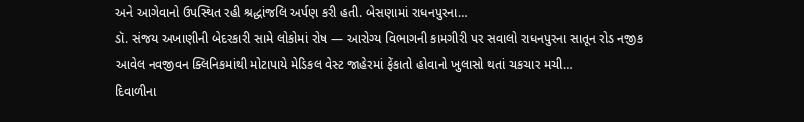અને આગેવાનો ઉપસ્થિત રહી શ્રદ્ધાંજલિ અર્પણ કરી હતી. બેસણામાં રાધનપુરના…
ડૉ. સંજય અખાણીની બેદરકારી સામે લોકોમાં રોષ — આરોગ્ય વિભાગની કામગીરી પર સવાલો રાધનપુરના સાતૂન રોડ નજીક આવેલ નવજીવન ક્લિનિકમાંથી મોટાપાયે મેડિકલ વેસ્ટ જાહેરમાં ફેંકાતો હોવાનો ખુલાસો થતાં ચકચાર મચી…
દિવાળીના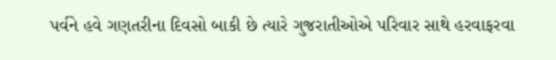પર્વને હવે ગણતરીના દિવસો બાકી છે ત્યારે ગુજરાતીઓએ પરિવાર સાથે હરવાફરવા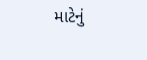માટેનું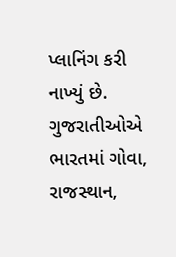પ્લાનિંગ કરી નાખ્યું છે. ગુજરાતીઓએ ભારતમાં ગોવા, રાજસ્થાન,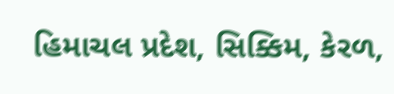હિમાચલ પ્રદેશ, સિક્કિમ, કેરળ,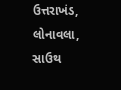ઉત્તરાખંડ, લોનાવલા, સાઉથ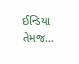ઈન્ડિયા તેમજ…